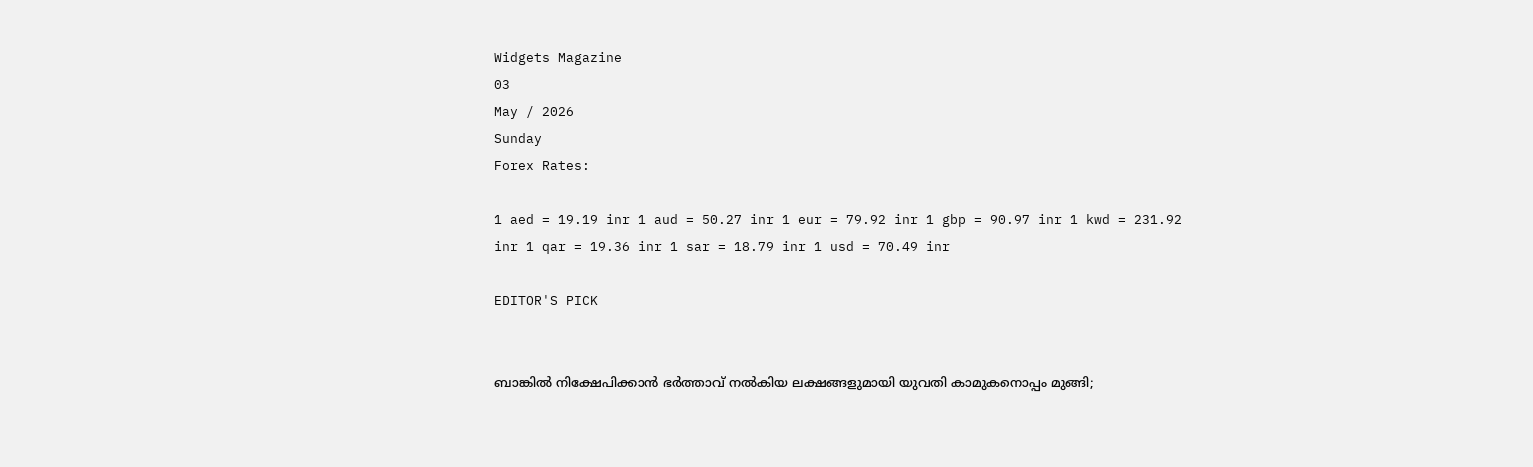Widgets Magazine
03
May / 2026
Sunday
Forex Rates:

1 aed = 19.19 inr 1 aud = 50.27 inr 1 eur = 79.92 inr 1 gbp = 90.97 inr 1 kwd = 231.92 inr 1 qar = 19.36 inr 1 sar = 18.79 inr 1 usd = 70.49 inr

EDITOR'S PICK


ബാങ്കിൽ നിക്ഷേപിക്കാൻ ഭർത്താവ് നൽകിയ ലക്ഷങ്ങളുമായി യുവതി കാമുകനൊപ്പം മുങ്ങി;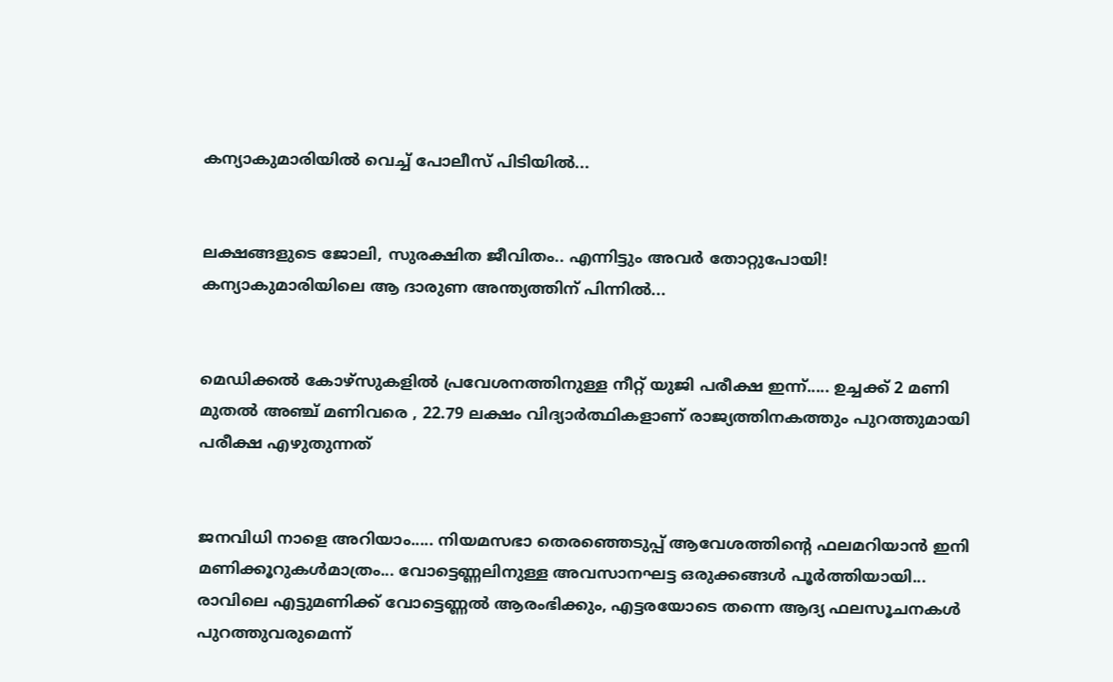കന്യാകുമാരിയിൽ വെച്ച് പോലീസ് പിടിയിൽ...


ലക്ഷങ്ങളുടെ ജോലി, സുരക്ഷിത ജീവിതം.. എന്നിട്ടും അവർ തോറ്റുപോയി! കന്യാകുമാരിയിലെ ആ ദാരുണ അന്ത്യത്തിന് പിന്നിൽ...


മെഡിക്കല്‍ കോഴ്‌സുകളില്‍ പ്രവേശനത്തിനുള്ള നീറ്റ് യുജി പരീക്ഷ ഇന്ന്..... ഉച്ചക്ക് 2 മണി മുതല്‍ അഞ്ച് മണിവരെ , 22.79 ലക്ഷം വിദ്യാര്‍ത്ഥികളാണ് രാജ്യത്തിനകത്തും പുറത്തുമായി പരീക്ഷ എഴുതുന്നത്


ജനവിധി നാളെ അറിയാം..... നിയമസഭാ തെരഞ്ഞെടുപ്പ്‌ ആവേശത്തിന്റെ ഫലമറിയാൻ ഇനി മണിക്കൂറുകൾമാത്രം... വോട്ടെണ്ണലിനുള്ള അവസാനഘട്ട ഒരുക്കങ്ങൾ പൂർത്തിയായി... രാവിലെ എട്ടുമണിക്ക് വോട്ടെണ്ണൽ ആരംഭിക്കും, എട്ടരയോടെ തന്നെ ആദ്യ ഫലസൂചനകൾ പുറത്തുവരുമെന്ന്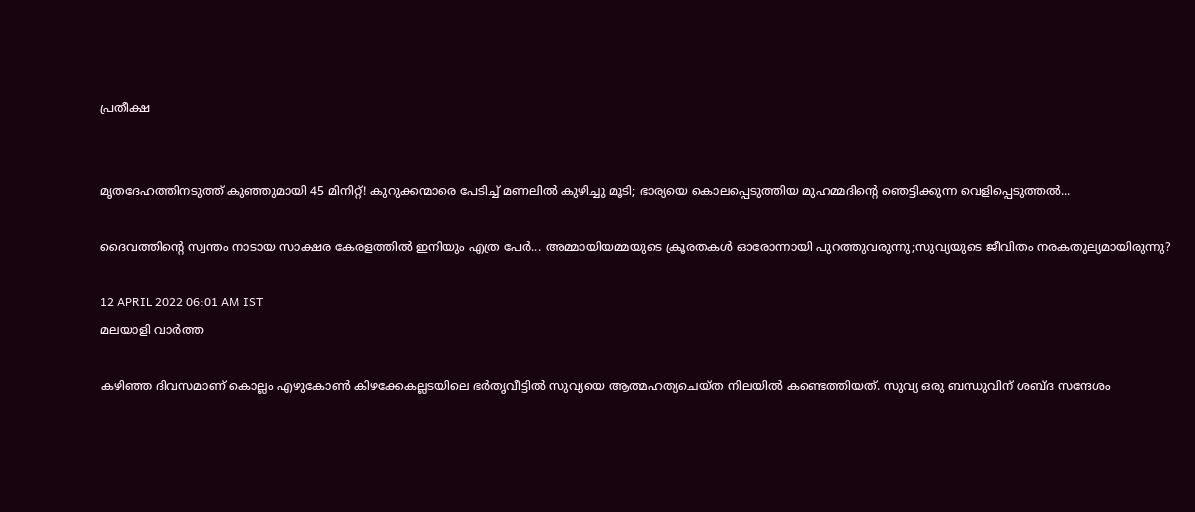പ്രതീക്ഷ


മൃതദേഹത്തിനടുത്ത് കുഞ്ഞുമായി 45 മിനിറ്റ്! കുറുക്കന്മാരെ പേടിച്ച് മണലിൽ കുഴിച്ചു മൂടി; ഭാര്യയെ കൊലപ്പെടുത്തിയ മുഹമ്മദിന്റെ ഞെട്ടിക്കുന്ന വെളിപ്പെടുത്തൽ...

ദൈവത്തിന്റെ സ്വന്തം നാടായ സാക്ഷര കേരളത്തില്‍ ഇനിയും എത്ര പേര്‍... അമ്മായിയമ്മയുടെ ക്രൂരതകള്‍ ഓരോന്നായി പുറത്തുവരുന്നു;സുവ്യയുടെ ജീവിതം നരകതുല്യമായിരുന്നു?

12 APRIL 2022 06:01 AM IST
മലയാളി വാര്‍ത്ത

കഴിഞ്ഞ ദിവസമാണ് കൊല്ലം എഴുകോണ്‍ കിഴക്കേകല്ലടയിലെ ഭര്‍തൃവീട്ടില്‍ സുവ്യയെ ആത്മഹത്യചെയ്ത നിലയില്‍ കണ്ടെത്തിയത്. സുവ്യ ഒരു ബന്ധുവിന് ശബ്ദ സന്ദേശം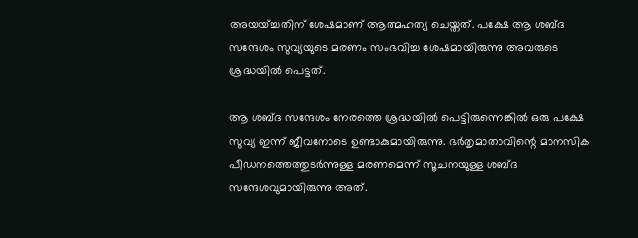അയയ്ച്ചതിന് ശേഷമാണ് ആത്മഹത്യ ചെയ്തത്. പക്ഷേ ആ ശബ്ദ സന്ദേശം സുവ്യയുടെ മരണം സംഭവിച്ച ശേഷമായിരുന്നു അവരുടെ ശ്രദ്ധയില്‍ പെട്ടത്.

ആ ശബ്ദ സന്ദേശം നേരത്തെ ശ്രദ്ധയില്‍ പെട്ടിരുന്നെങ്കില്‍ ഒരു പക്ഷേ സുവ്യ ഇന്ന് ജീവനോടെ ഉണ്ടാകുമായിരുന്നു. ഭര്‍തൃമാതാവിന്റെ മാനസിക പീഡനത്തെത്തുടര്‍ന്നുള്ള മരണമെന്ന് സൂചനയുള്ള ശബ്ദ സന്ദേശവുമായിരുന്നു അത്.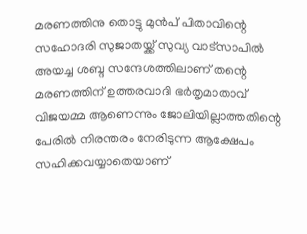മരണത്തിനു തൊട്ടു മുന്‍പ് പിതാവിന്റെ സഹോദരി സുജാതയ്ക്ക് സുവ്യ വാട്‌സാപില്‍ അയച്ച ശബ്ദ സന്ദേശത്തിലാണ് തന്റെ മരണത്തിന് ഉത്തരവാദി ഭര്‍തൃമാതാവ് വിജയമ്മ ആണെന്നും ജോലിയില്ലാത്തതിന്റെ പേരില്‍ നിരന്തരം നേരിടുന്ന ആക്ഷേപം സഹിക്കവയ്യാതെയാണ്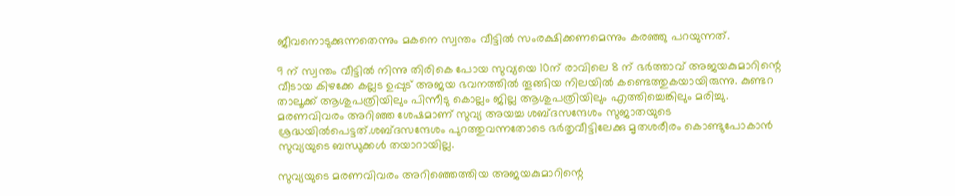ജീവനൊടുക്കുന്നതെന്നും മകനെ സ്വന്തം വീട്ടില്‍ സംരക്ഷിക്കണമെന്നും കരഞ്ഞു പറയുന്നത്.

9 ന് സ്വന്തം വീട്ടില്‍ നിന്നു തിരികെ പോയ സുവ്യയെ 10ന് രാവിലെ 8 ന് ഭര്‍ത്താവ് അജയകുമാറിന്റെ വീടായ കിഴക്കേ കല്ലട ഉപ്പുട് അജയ ഭവനത്തില്‍ തൂങ്ങിയ നിലയില്‍ കണ്ടെത്തുകയായിരുന്നു. കുണ്ടറ താലൂക്ക് ആശുപത്രിയിലും പിന്നീടു കൊല്ലം ജില്ല ആശുപത്രിയിലും എത്തിച്ചെങ്കിലും മരിച്ചു. മരണവിവരം അറിഞ്ഞ ശേഷമാണ് സുവ്യ അയച്ച ശബ്ദസന്ദേശം സുജാതയുടെ ശ്രദ്ധയില്‍പെട്ടത്.ശബ്ദസന്ദേശം പുറത്തുവന്നതോടെ ഭര്‍തൃവീട്ടിലേക്കു മൃതശരീരം കൊണ്ടുപോകാന്‍ സുവ്യയുടെ ബന്ധുക്കള്‍ തയാറായില്ല.

സുവ്യയുടെ മരണവിവരം അറിഞ്ഞെത്തിയ അജയകുമാറിന്റെ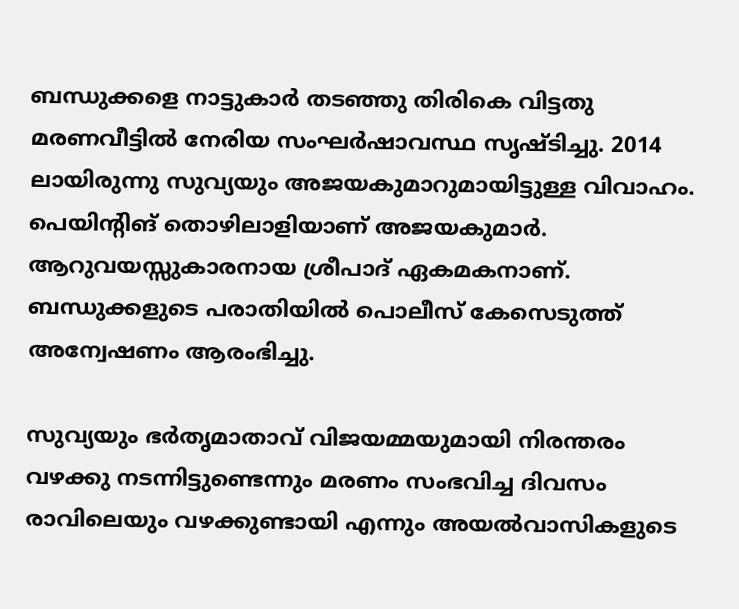ബന്ധുക്കളെ നാട്ടുകാര്‍ തടഞ്ഞു തിരികെ വിട്ടതു മരണവീട്ടില്‍ നേരിയ സംഘര്‍ഷാവസ്ഥ സൃഷ്ടിച്ചു. 2014 ലായിരുന്നു സുവ്യയും അജയകുമാറുമായിട്ടുള്ള വിവാഹം. പെയിന്റിങ് തൊഴിലാളിയാണ് അജയകുമാര്‍. ആറുവയസ്സുകാരനായ ശ്രീപാദ് ഏകമകനാണ്. ബന്ധുക്കളുടെ പരാതിയില്‍ പൊലീസ് കേസെടുത്ത് അന്വേഷണം ആരംഭിച്ചു.

സുവ്യയും ഭര്‍തൃമാതാവ് വിജയമ്മയുമായി നിരന്തരം വഴക്കു നടന്നിട്ടുണ്ടെന്നും മരണം സംഭവിച്ച ദിവസം രാവിലെയും വഴക്കുണ്ടായി എന്നും അയല്‍വാസികളുടെ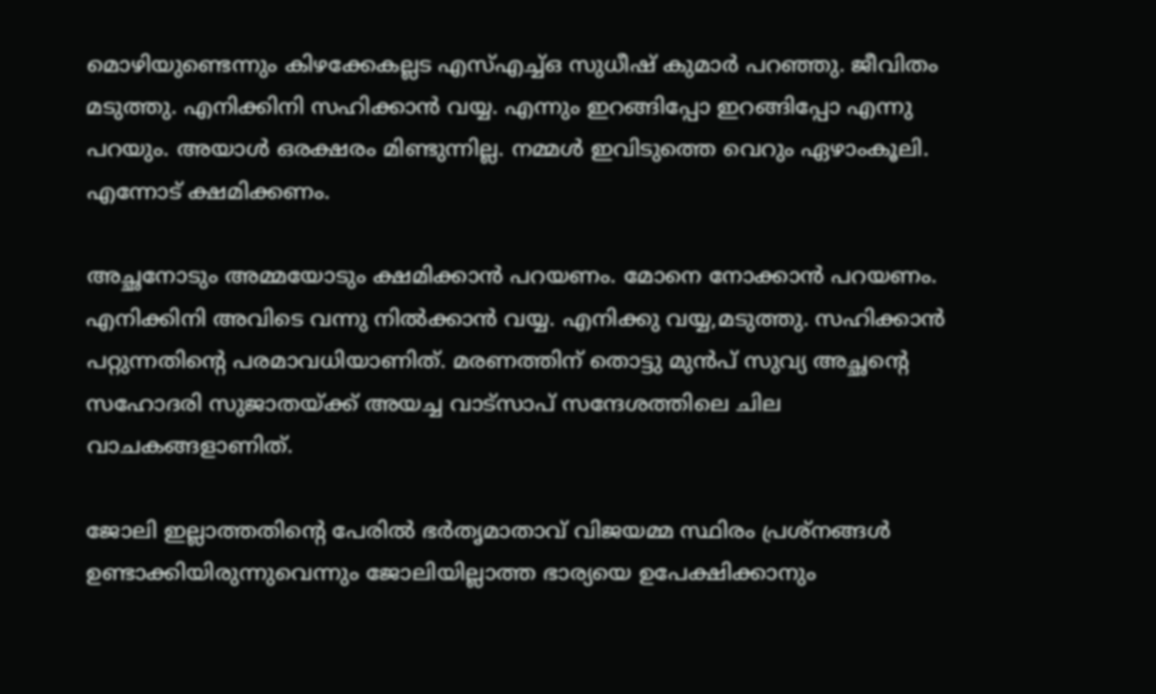മൊഴിയുണ്ടെന്നും കിഴക്കേകല്ലട എസ്എച്ച്ഒ സുധീഷ് കുമാര്‍ പറഞ്ഞു. ജീവിതം മടുത്തു. എനിക്കിനി സഹിക്കാന്‍ വയ്യ. എന്നും ഇറങ്ങിപ്പോ ഇറങ്ങിപ്പോ എന്നു പറയും. അയാള്‍ ഒരക്ഷരം മിണ്ടുന്നില്ല. നമ്മള്‍ ഇവിടുത്തെ വെറും ഏഴാംകൂലി. എന്നോട് ക്ഷമിക്കണം.

അച്ഛനോടും അമ്മയോടും ക്ഷമിക്കാന്‍ പറയണം. മോനെ നോക്കാന്‍ പറയണം. എനിക്കിനി അവിടെ വന്നു നില്‍ക്കാന്‍ വയ്യ. എനിക്കു വയ്യ,മടുത്തു. സഹിക്കാന്‍ പറ്റുന്നതിന്റെ പരമാവധിയാണിത്. മരണത്തിന് തൊട്ടു മുന്‍പ് സുവ്യ അച്ഛന്റെ സഹോദരി സുജാതയ്ക്ക് അയച്ച വാട്‌സാപ് സന്ദേശത്തിലെ ചില വാചകങ്ങളാണിത്.

ജോലി ഇല്ലാത്തതിന്റെ പേരില്‍ ഭര്‍തൃമാതാവ് വിജയമ്മ സ്ഥിരം പ്രശ്‌നങ്ങള്‍ ഉണ്ടാക്കിയിരുന്നുവെന്നും ജോലിയില്ലാത്ത ഭാര്യയെ ഉപേക്ഷിക്കാനും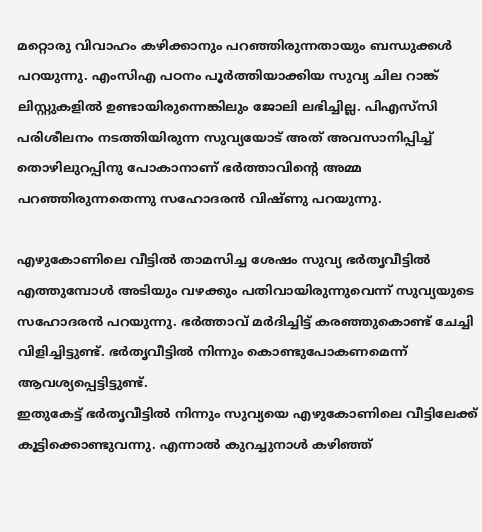മറ്റൊരു വിവാഹം കഴിക്കാനും പറഞ്ഞിരുന്നതായും ബന്ധുക്കള്‍ പറയുന്നു. എംസിഎ പഠനം പൂര്‍ത്തിയാക്കിയ സുവ്യ ചില റാങ്ക് ലിസ്റ്റുകളില്‍ ഉണ്ടായിരുന്നെങ്കിലും ജോലി ലഭിച്ചില്ല. പിഎസ്‌സി പരിശീലനം നടത്തിയിരുന്ന സുവ്യയോട് അത് അവസാനിപ്പിച്ച് തൊഴിലുറപ്പിനു പോകാനാണ് ഭര്‍ത്താവിന്റെ അമ്മ പറഞ്ഞിരുന്നതെന്നു സഹോദരന്‍ വിഷ്ണു പറയുന്നു.

എഴുകോണിലെ വീട്ടില്‍ താമസിച്ച ശേഷം സുവ്യ ഭര്‍തൃവീട്ടില്‍ എത്തുമ്പോള്‍ അടിയും വഴക്കും പതിവായിരുന്നുവെന്ന് സുവ്യയുടെ സഹോദരന്‍ പറയുന്നു. ഭര്‍ത്താവ് മര്‍ദിച്ചിട്ട് കരഞ്ഞുകൊണ്ട് ചേച്ചി വിളിച്ചിട്ടുണ്ട്. ഭര്‍തൃവീട്ടില്‍ നിന്നും കൊണ്ടുപോകണമെന്ന് ആവശ്യപ്പെട്ടിട്ടുണ്ട്.
ഇതുകേട്ട് ഭര്‍തൃവീട്ടില്‍ നിന്നും സുവ്യയെ എഴുകോണിലെ വീട്ടിലേക്ക് കൂട്ടിക്കൊണ്ടുവന്നു. എന്നാല്‍ കുറച്ചുനാള്‍ കഴിഞ്ഞ്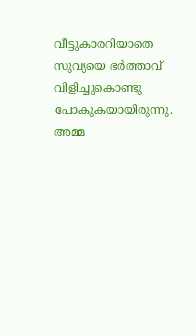വീട്ടുകാരറിയാതെ സുവ്യയെ ഭര്‍ത്താവ് വിളിച്ചുകൊണ്ടു പോകുകയായിരുന്നു. അമ്മ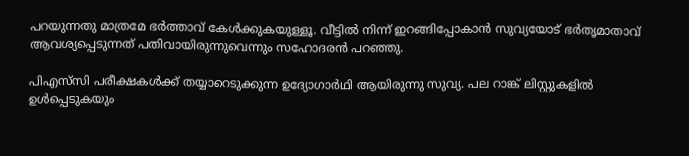പറയുന്നതു മാത്രമേ ഭര്‍ത്താവ് കേള്‍ക്കുകയുള്ളൂ. വീട്ടില്‍ നിന്ന് ഇറങ്ങിപ്പോകാന്‍ സുവ്യയോട് ഭര്‍തൃമാതാവ് ആവശ്യപ്പെടുന്നത് പതിവായിരുന്നുവെന്നും സഹോദരന്‍ പറഞ്ഞു.

പിഎസ്‌സി പരീക്ഷകള്‍ക്ക് തയ്യാറെടുക്കുന്ന ഉദ്യോഗാര്‍ഥി ആയിരുന്നു സുവ്യ. പല റാങ്ക് ലിസ്റ്റുകളില്‍ ഉള്‍പ്പെടുകയും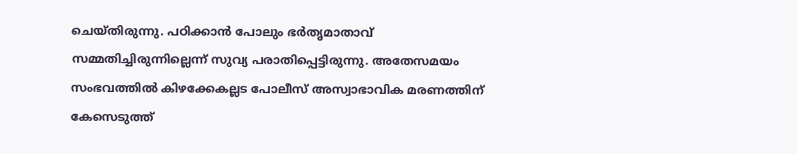ചെയ്തിരുന്നു. പഠിക്കാന്‍ പോലും ഭര്‍തൃമാതാവ് സമ്മതിച്ചിരുന്നില്ലെന്ന് സുവ്യ പരാതിപ്പെട്ടിരുന്നു. അതേസമയം സംഭവത്തില്‍ കിഴക്കേകല്ലട പോലീസ് അസ്വാഭാവിക മരണത്തിന് കേസെടുത്ത്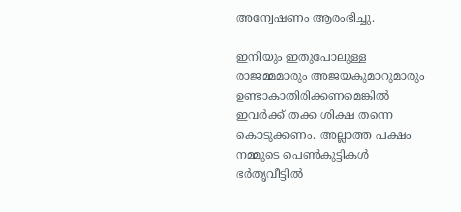അന്വേഷണം ആരംഭിച്ചു.

ഇനിയും ഇതുപോലുള്ള രാജമ്മമാരും അജയകുമാറുമാരും ഉണ്ടാകാതിരിക്കണമെങ്കില്‍ ഇവര്‍ക്ക് തക്ക ശിക്ഷ തന്നെ കൊടുക്കണം. അല്ലാത്ത പക്ഷം നമ്മുടെ പെണ്‍കുട്ടികള്‍ ഭര്‍തൃവീട്ടില്‍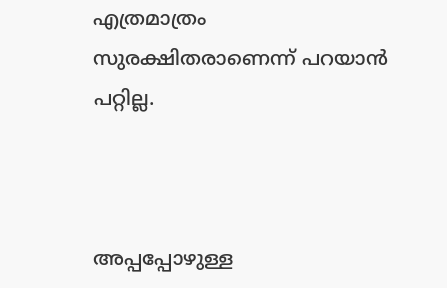എത്രമാത്രം സുരക്ഷിതരാണെന്ന് പറയാന്‍ പറ്റില്ല.



അപ്പപ്പോഴുള്ള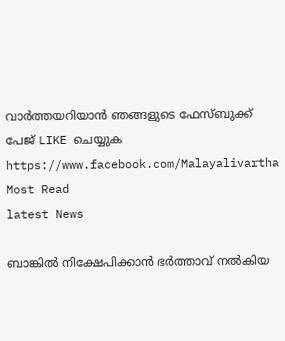വാര്‍ത്തയറിയാന്‍ ഞങ്ങളുടെ ഫേസ്‌ബുക്ക്‌ പേജ് LIKE ചെയ്യുക
https://www.facebook.com/Malayalivartha
Most Read
latest News

ബാങ്കിൽ നിക്ഷേപിക്കാൻ ഭർത്താവ് നൽകിയ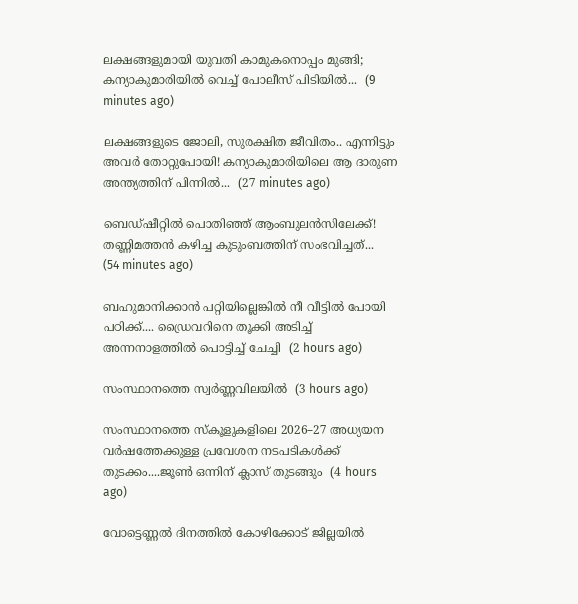ലക്ഷങ്ങളുമായി യുവതി കാമുകനൊപ്പം മുങ്ങി; കന്യാകുമാരിയിൽ വെച്ച് പോലീസ് പിടിയിൽ...  (9 minutes ago)

ലക്ഷങ്ങളുടെ ജോലി, സുരക്ഷിത ജീവിതം.. എന്നിട്ടും അവർ തോറ്റുപോയി! കന്യാകുമാരിയിലെ ആ ദാരുണ അന്ത്യത്തിന് പിന്നിൽ...  (27 minutes ago)

ബെഡ്ഷീറ്റിൽ പൊതിഞ്ഞ് ആംബുലൻസിലേക്ക്! തണ്ണിമത്തൻ കഴിച്ച കുടുംബത്തിന് സംഭവിച്ചത്...  (54 minutes ago)

ബഹുമാനിക്കാൻ പറ്റിയില്ലെങ്കിൽ നീ വീട്ടിൽ പോയി പഠിക്ക്.... ഡ്രൈവറിനെ തൂക്കി അടിച്ച് അന്നനാളത്തിൽ പൊട്ടിച്ച് ചേച്ചി  (2 hours ago)

സംസ്ഥാനത്തെ സ്വർണ്ണവിലയിൽ  (3 hours ago)

സംസ്ഥാനത്തെ സ്‌കൂളുകളിലെ 2026–27 അധ്യയന വർഷത്തേക്കുള്ള പ്രവേശന നടപടികൾക്ക്‌ തുടക്കം....ജൂൺ ഒന്നിന് ക്ലാസ്‌ തുടങ്ങും  (4 hours ago)

വോട്ടെണ്ണൽ ദിനത്തിൽ കോഴിക്കോട് ജില്ലയിൽ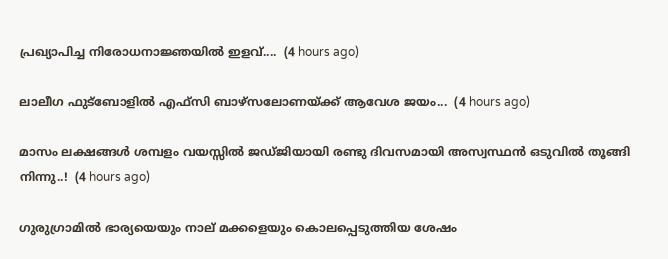പ്രഖ്യാപിച്ച നിരോധനാജ്ഞയിൽ ഇളവ്....  (4 hours ago)

ലാലീഗ ഫുട്ബോളിൽ എഫ്സി ബാഴ്സലോണയ്ക്ക് ആവേശ ജയം...  (4 hours ago)

മാസം ലക്ഷങ്ങൾ ശമ്പളം വയസ്സിൽ ജഡ്ജിയായി രണ്ടു ദിവസമായി അസ്വസ്ഥൻ ഒടുവിൽ തൂങ്ങി നിന്നു..!  (4 hours ago)

ഗുരുഗ്രാമിൽ ഭാര്യയെയും നാല് മക്കളെയും കൊലപ്പെടുത്തിയ ശേഷം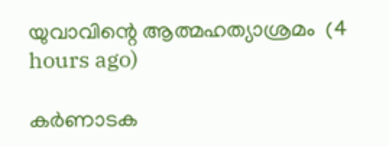യുവാവിന്റെ ആത്മഹത്യാശ്രമം  (4 hours ago)

കർണാടക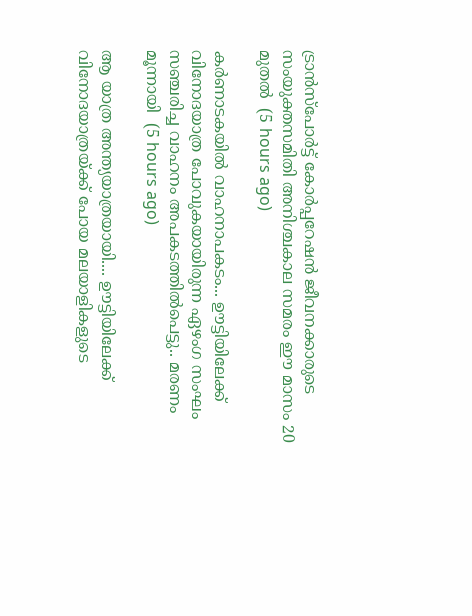ട്രാൻസ്പോർട്ട് കോർപ്പറേഷൻ ജീവനക്കാരുടെ സംയുക്തസമിതി അനിശ്ചകാല സമരം ഈ മാസം 20 മുതൽ  (5 hours ago)

കർണാടകയിൽ വാഹനാപകടം... ഊട്ടിയിലേക്ക് വിനോദയാത്ര പോവുകയായിരുന്ന ഏഴംഗ സംഘം സഞ്ചരിച്ച വാഹനം അപകടത്തിൽപെട്ടു.. മരണം മൂന്നായി  (5 hours ago)

ആ യാത്ര അന്ത്യയാത്രയായി.... ഊട്ടിയിലേക്ക് വിനോദയാത്രയ്ക്ക് പോയ മലയാളികളുടെ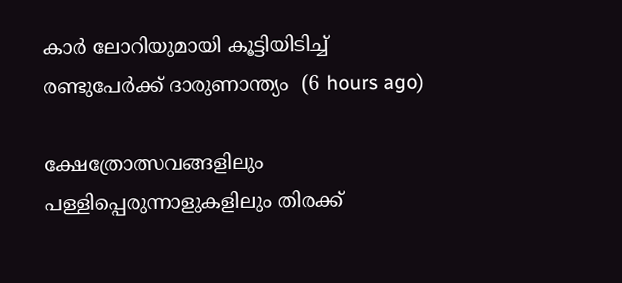കാർ ലോറിയുമായി കൂട്ടിയിടിച്ച് രണ്ടുപേർക്ക് ദാരുണാന്ത്യം  (6 hours ago)

ക്ഷേത്രോത്സവങ്ങളിലും പള്ളിപ്പെരുന്നാളുകളിലും തിരക്ക്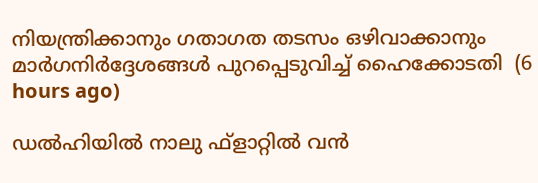നിയന്ത്രിക്കാനും ഗതാഗത തടസം ഒഴിവാക്കാനും മാർഗനിർദ്ദേശങ്ങൾ പുറപ്പെടുവിച്ച് ഹൈക്കോടതി  (6 hours ago)

ഡൽഹിയിൽ നാലു ഫ്ളാറ്റിൽ വൻ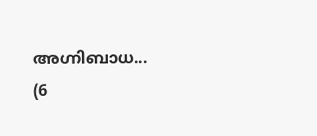അഗ്നിബാധ...  (6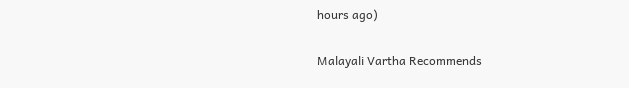hours ago)

Malayali Vartha Recommends